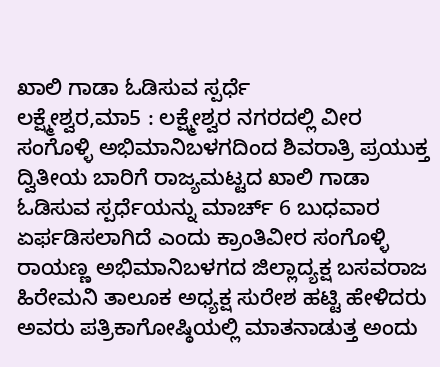ಖಾಲಿ ಗಾಡಾ ಓಡಿಸುವ ಸ್ಪರ್ಧೆ
ಲಕ್ಷ್ಮೇಶ್ವರ,ಮಾ5 : ಲಕ್ಷ್ಮೇಶ್ವರ ನಗರದಲ್ಲಿ ವೀರ ಸಂಗೊಳ್ಳಿ ಅಭಿಮಾನಿಬಳಗದಿಂದ ಶಿವರಾತ್ರಿ ಪ್ರಯುಕ್ತ ದ್ವಿತೀಯ ಬಾರಿಗೆ ರಾಜ್ಯಮಟ್ಟದ ಖಾಲಿ ಗಾಡಾ ಓಡಿಸುವ ಸ್ಪರ್ಧೆಯನ್ನು ಮಾರ್ಚ್ 6 ಬುಧವಾರ ಏರ್ಫಡಿಸಲಾಗಿದೆ ಎಂದು ಕ್ರಾಂತಿವೀರ ಸಂಗೊಳ್ಳಿ ರಾಯಣ್ಣ ಅಭಿಮಾನಿಬಳಗದ ಜಿಲ್ಲಾದ್ಯಕ್ಷ ಬಸವರಾಜ ಹಿರೇಮನಿ ತಾಲೂಕ ಅಧ್ಯಕ್ಷ ಸುರೇಶ ಹಟ್ಟಿ ಹೇಳಿದರು
ಅವರು ಪತ್ರಿಕಾಗೋಷ್ಠಿಯಲ್ಲಿ ಮಾತನಾಡುತ್ತ ಅಂದು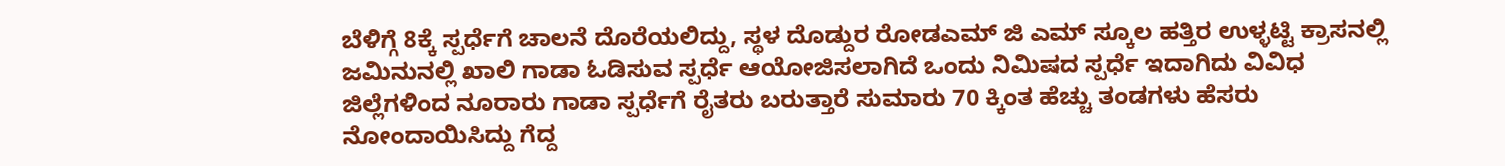ಬೆಳಿಗ್ಗೆ 8ಕ್ಕೆ ಸ್ಪರ್ಧೆಗೆ ಚಾಲನೆ ದೊರೆಯಲಿದ್ದು, ಸ್ಥಳ ದೊಡ್ದುರ ರೋಡಎಮ್ ಜಿ ಎಮ್ ಸ್ಕೂಲ ಹತ್ತಿರ ಉಳ್ಳಟ್ಟಿ ಕ್ರಾಸನಲ್ಲಿ ಜಮಿನುನಲ್ಲಿ ಖಾಲಿ ಗಾಡಾ ಓಡಿಸುವ ಸ್ಪರ್ಧೆ ಆಯೋಜಿಸಲಾಗಿದೆ ಒಂದು ನಿಮಿಷದ ಸ್ಪರ್ಧೆ ಇದಾಗಿದು ವಿವಿಧ ಜಿಲ್ಲೆಗಳಿಂದ ನೂರಾರು ಗಾಡಾ ಸ್ಪರ್ಧೆಗೆ ರೈತರು ಬರುತ್ತಾರೆ ಸುಮಾರು 70 ಕ್ಕಿಂತ ಹೆಚ್ಚು ತಂಡಗಳು ಹೆಸರು ನೋಂದಾಯಿಸಿದ್ದು ಗೆದ್ದ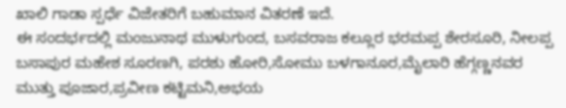ಖಾಲಿ ಗಾಡಾ ಸ್ಪರ್ಧೆ ವಿಜೇತರಿಗೆ ಬಹುಮಾನ ವಿತರಣೆ ಇದೆ.
ಈ ಸಂದರ್ಭದಲ್ಲಿ ಮಂಜುನಾಥ ಮುಳುಗುಂದ, ಬಸವರಾಜ ಕಲ್ಲೂರ ಭರಮಪ್ಪ ಶೇರಸೂರಿ, ನೀಲಪ್ಪ ಬಸಾಪುರ ಮಹೇಶ ಸೂರಣಗಿ, ಪರಶು ಹೋರಿ,ಸೋಮು ಬಳಗಾನೂರ,ಮೈಲಾರಿ ಹೆಗ್ಗಣ್ಣನವರ ಮುತ್ತು ಪೂಜಾರ,ಪ್ರವೀಣ ಕಟ್ಟಿಮನಿ,ಅಭಯ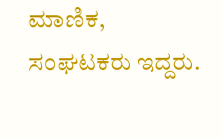ಮಾಣಿಕ, ಸಂಘಟಕರು ಇದ್ದರು.